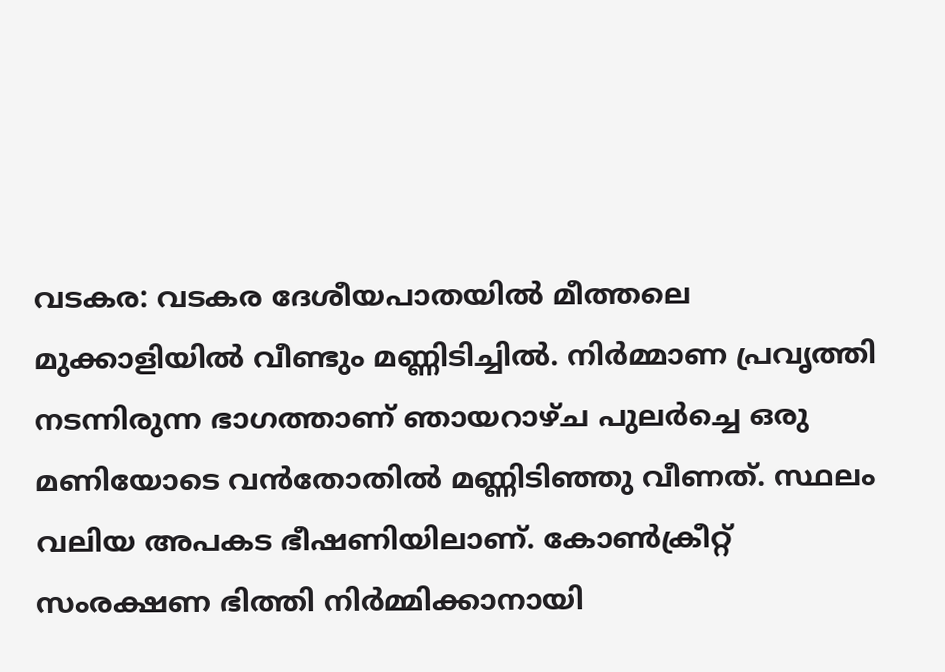വടകര: വടകര ദേശീയപാതയിൽ മീത്തലെ മുക്കാളിയിൽ വീണ്ടും മണ്ണിടിച്ചിൽ. നിർമ്മാണ പ്രവൃത്തി നടന്നിരുന്ന ഭാഗത്താണ് ഞായറാഴ്ച പുലർച്ചെ ഒരു മണിയോടെ വൻതോതിൽ മണ്ണിടിഞ്ഞു വീണത്. സ്ഥലം വലിയ അപകട ഭീഷണിയിലാണ്. കോൺക്രീറ്റ് സംരക്ഷണ ഭിത്തി നിർമ്മിക്കാനായി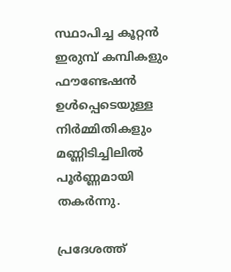സ്ഥാപിച്ച കൂറ്റൻ ഇരുമ്പ് കമ്പികളും ഫൗണ്ടേഷൻ ഉൾപ്പെടെയുള്ള നിർമ്മിതികളും മണ്ണിടിച്ചിലിൽ പൂർണ്ണമായി തകർന്നു.

പ്രദേശത്ത്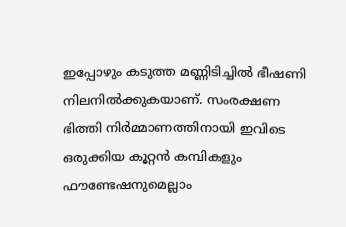ഇപ്പോഴും കടുത്ത മണ്ണിടിച്ചിൽ ഭീഷണി നിലനിൽക്കുകയാണ്. സംരക്ഷണ ഭിത്തി നിർമ്മാണത്തിനായി ഇവിടെ ഒരുക്കിയ കൂറ്റൻ കമ്പികളും ഫൗണ്ടേഷനുമെല്ലാം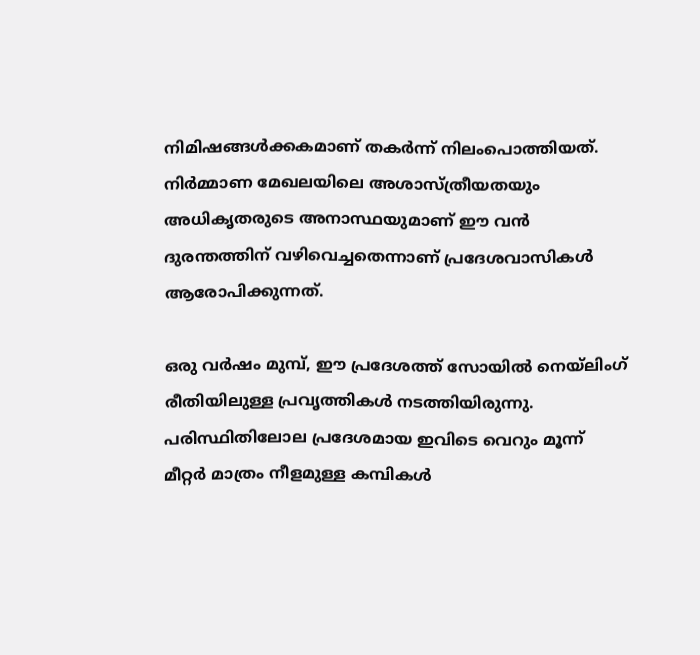നിമിഷങ്ങൾക്കകമാണ് തകർന്ന് നിലംപൊത്തിയത്. നിർമ്മാണ മേഖലയിലെ അശാസ്ത്രീയതയും അധികൃതരുടെ അനാസ്ഥയുമാണ് ഈ വൻ ദുരന്തത്തിന് വഴിവെച്ചതെന്നാണ് പ്രദേശവാസികൾ ആരോപിക്കുന്നത്.

ഒരു വർഷം മുമ്പ്, ഈ പ്രദേശത്ത് സോയിൽ നെയ്‌ലിംഗ് രീതിയിലുള്ള പ്രവൃത്തികൾ നടത്തിയിരുന്നു. പരിസ്ഥിതിലോല പ്രദേശമായ ഇവിടെ വെറും മൂന്ന് മീറ്റർ മാത്രം നീളമുള്ള കമ്പികൾ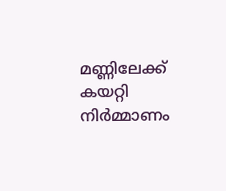മണ്ണിലേക്ക് കയറ്റി നിർമ്മാണം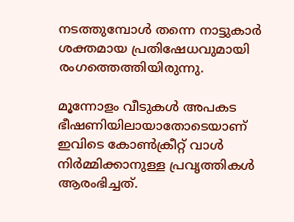നടത്തുമ്പോൾ തന്നെ നാട്ടുകാർ ശക്തമായ പ്രതിഷേധവുമായി രംഗത്തെത്തിയിരുന്നു.

മൂന്നോളം വീടുകൾ അപകട ഭീഷണിയിലായാതോടെയാണ് ഇവിടെ കോൺക്രീറ്റ് വാൾ നിർമ്മിക്കാനുള്ള പ്രവൃത്തികൾ ആരംഭിച്ചത്.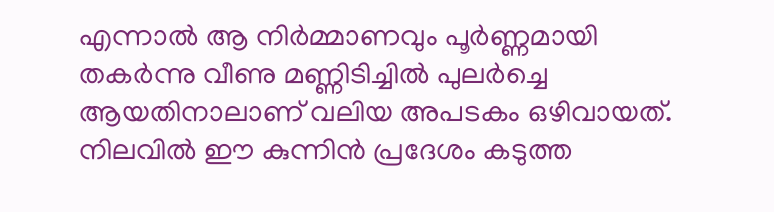എന്നാൽ ആ നിർമ്മാണവും പൂർണ്ണമായി തകർന്നു വീണു മണ്ണിടിച്ചിൽ പുലർച്ചെ ആയതിനാലാണ് വലിയ അപടകം ഒഴിവായത്. നിലവിൽ ഈ കുന്നിൻ പ്രദേശം കടുത്ത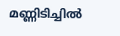മണ്ണിടിച്ചിൽ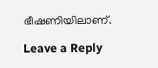ഭീഷണിയിലാണ്.

Leave a Reply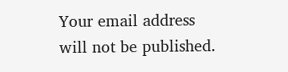Your email address will not be published.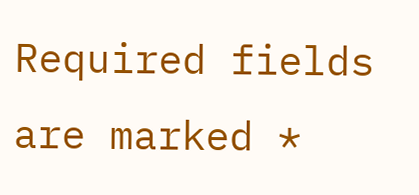Required fields are marked *